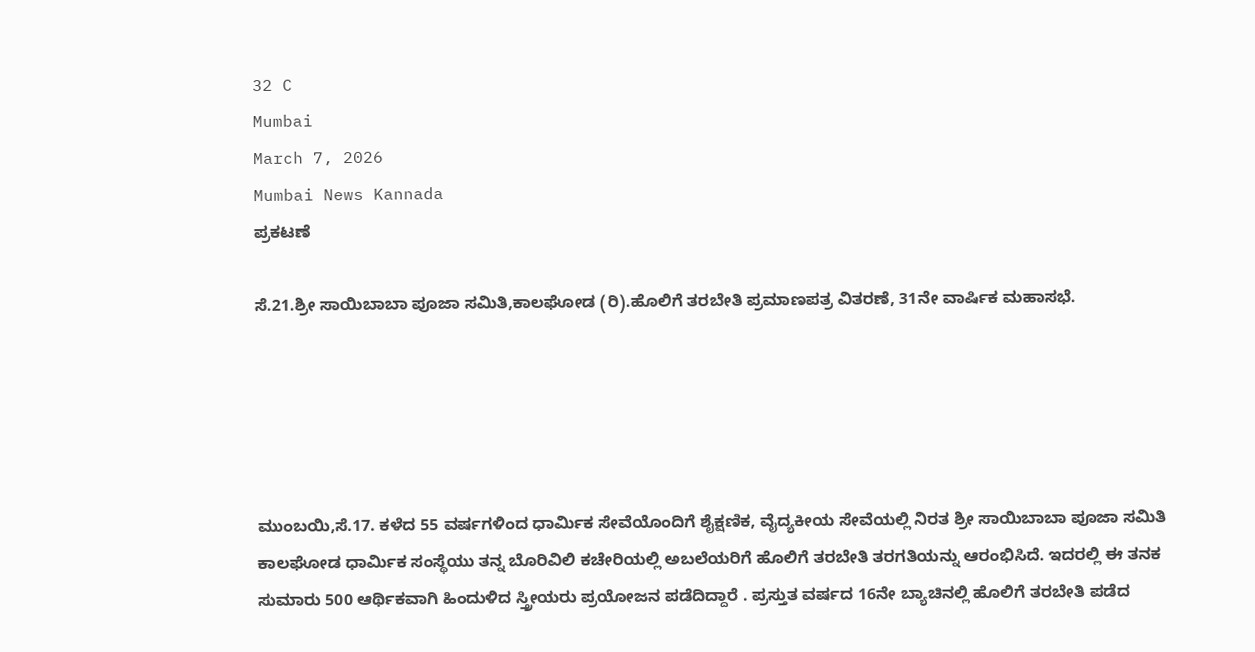32 C
Mumbai
March 7, 2026
Mumbai News Kannada
ಪ್ರಕಟಣೆ

ಸೆ.21.ಶ್ರೀ ಸಾಯಿಬಾಬಾ ಪೂಜಾ ಸಮಿತಿ,ಕಾಲಘೋಡ (ರಿ).ಹೊಲಿಗೆ ತರಬೇತಿ ಪ್ರಮಾಣಪತ್ರ ವಿತರಣೆ, 31ನೇ ವಾರ್ಷಿಕ ಮಹಾಸಭೆ.





ಮುಂಬಯಿ,ಸೆ.17. ಕಳೆದ 55 ವರ್ಷಗಳಿಂದ ಧಾರ್ಮಿಕ ಸೇವೆಯೊಂದಿಗೆ ಶೈಕ್ಷಣಿಕ, ವೈದ್ಯಕೀಯ ಸೇವೆಯಲ್ಲಿ ನಿರತ ಶ್ರೀ ಸಾಯಿಬಾಬಾ ಪೂಜಾ ಸಮಿತಿ ಕಾಲಘೋಡ ಧಾರ್ಮಿಕ ಸಂಸ್ಥೆಯು ತನ್ನ ಬೊರಿವಿಲಿ ಕಚೇರಿಯಲ್ಲಿ ಅಬಲೆಯರಿಗೆ ಹೊಲಿಗೆ ತರಬೇತಿ ತರಗತಿಯನ್ನು ಆರಂಭಿಸಿದೆ. ಇದರಲ್ಲಿ ಈ ತನಕ ಸುಮಾರು 500 ಆರ್ಥಿಕವಾಗಿ ಹಿಂದುಳಿದ ಸ್ತ್ರೀಯರು ಪ್ರಯೋಜನ ಪಡೆದಿದ್ದಾರೆ . ಪ್ರಸ್ತುತ ವರ್ಷದ 16ನೇ ಬ್ಯಾಚಿನಲ್ಲಿ ಹೊಲಿಗೆ ತರಬೇತಿ ಪಡೆದ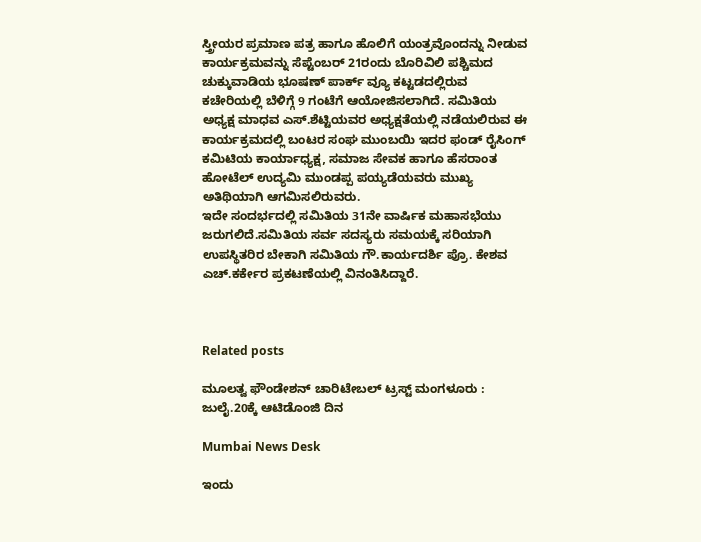ಸ್ತ್ರೀಯರ ಪ್ರಮಾಣ ಪತ್ರ ಹಾಗೂ ಹೊಲಿಗೆ ಯಂತ್ರವೊಂದನ್ನು ನೀಡುವ ಕಾರ್ಯಕ್ರಮವನ್ನು ಸೆಪ್ಟೆಂಬರ್ 21ರಂದು ಬೊರಿವಿಲಿ ಪಶ್ಚಿಮದ ಚುಕ್ಕುವಾಡಿಯ ಭೂಷಣ್ ಪಾರ್ಕ್ ವ್ಯೂ ಕಟ್ಟಡದಲ್ಲಿರುವ ಕಚೇರಿಯಲ್ಲಿ ಬೆಳಿಗ್ಗೆ 9 ಗಂಟೆಗೆ ಆಯೋಜಿಸಲಾಗಿದೆ. ಸಮಿತಿಯ ಅಧ್ಯಕ್ಷ ಮಾಧವ ಎಸ್.ಶೆಟ್ಟಿಯವರ ಅಧ್ಯಕ್ಷತೆಯಲ್ಲಿ ನಡೆಯಲಿರುವ ಈ ಕಾರ್ಯಕ್ರಮದಲ್ಲಿ ಬಂಟರ ಸಂಘ ಮುಂಬಯಿ ಇದರ ಫಂಡ್ ರೈಸಿಂಗ್ ಕಮಿಟಿಯ ಕಾರ್ಯಾಧ್ಯಕ್ಷ, ಸಮಾಜ ಸೇವಕ ಹಾಗೂ ಹೆಸರಾಂತ ಹೋಟೆಲ್ ಉದ್ಯಮಿ ಮುಂಡಪ್ಪ ಪಯ್ಯಡೆಯವರು ಮುಖ್ಯ ಅತಿಥಿಯಾಗಿ ಆಗಮಿಸಲಿರುವರು.
ಇದೇ ಸಂದರ್ಭದಲ್ಲಿ ಸಮಿತಿಯ 31ನೇ ವಾರ್ಷಿಕ ಮಹಾಸಭೆಯು ಜರುಗಲಿದೆ.ಸಮಿತಿಯ ಸರ್ವ ಸದಸ್ಯರು ಸಮಯಕ್ಕೆ ಸರಿಯಾಗಿ ಉಪಸ್ಥಿತರಿರ ಬೇಕಾಗಿ ಸಮಿತಿಯ ಗೌ.ಕಾರ್ಯದರ್ಶಿ ಪ್ರೊ. ಕೇಶವ ಎಚ್.ಕರ್ಕೇರ ಪ್ರಕಟಣೆಯಲ್ಲಿ ವಿನಂತಿಸಿದ್ದಾರೆ.



Related posts

ಮೂಲತ್ವ ಫೌಂಡೇಶನ್ ಚಾರಿಟೇಬಲ್ ಟ್ರಸ್ಟ್ ಮಂಗಳೂರು : ಜುಲೈ.20ಕ್ಕೆ ಆಟಿಡೊಂಜಿ ದಿನ

Mumbai News Desk

ಇಂದು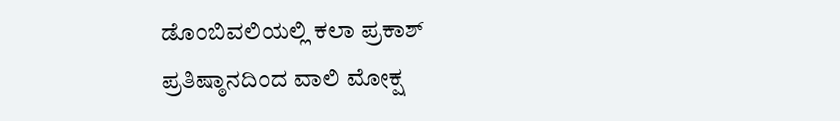ಡೊಂಬಿ‌ವಲಿಯಲ್ಲಿ ಕಲಾ ಪ್ರಕಾಶ್ ಪ್ರತಿಷ್ಠಾನದಿಂದ ವಾಲಿ ಮೋಕ್ಷ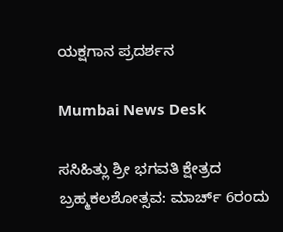ಯಕ್ಷಗಾನ ಪ್ರದರ್ಶನ

Mumbai News Desk

ಸಸಿಹಿತ್ಲು ಶ್ರೀ ಭಗವತಿ ಕ್ಷೇತ್ರದ ಬ್ರಹ್ಮಕಲಶೋತ್ಸವ: ಮಾರ್ಚ್ 6ರಂದು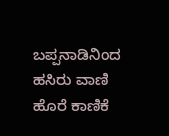ಬಪ್ಪನಾಡಿನಿಂದ ಹಸಿರು ವಾಣಿ ಹೊರೆ ಕಾಣಿಕೆ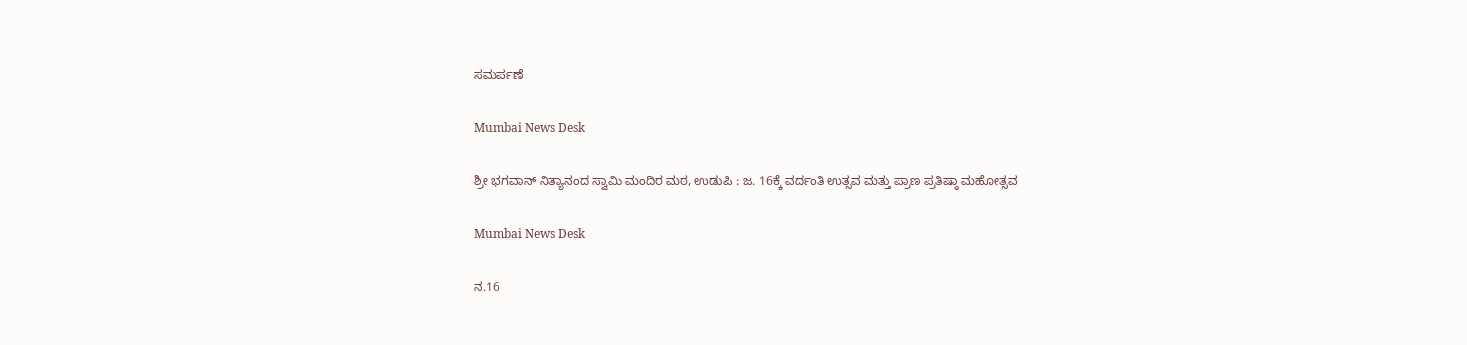ಸಮರ್ಪಣೆ

Mumbai News Desk

ಶ್ರೀ ಭಗವಾನ್ ನಿತ್ಯಾನಂದ ಸ್ವಾಮಿ ಮಂದಿರ ಮಠ, ಉಡುಪಿ : ಜ. 16ಕ್ಕೆ ವರ್ದಂತಿ ಉತ್ಸವ ಮತ್ತು ಪ್ರಾಣ ಪ್ರತಿಷ್ಠಾ ಮಹೋತ್ಸವ

Mumbai News Desk

ನ.16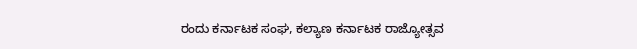ರಂದು ಕರ್ನಾಟಕ ಸಂಘ, ಕಲ್ಯಾಣ ಕರ್ನಾಟಕ ರಾಜ್ಯೋತ್ಸವ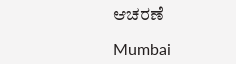ಆಚರಣೆ

Mumbai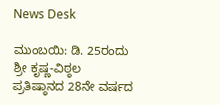News Desk

ಮುಂಬಯಿ: ಡಿ. 25ರಂದು ಶ್ರೀ ಕೃಷ್ಣ-ವಿಠ್ಠಲ ಪ್ರತಿಷ್ಠಾನದ 28ನೇ ವರ್ಷದ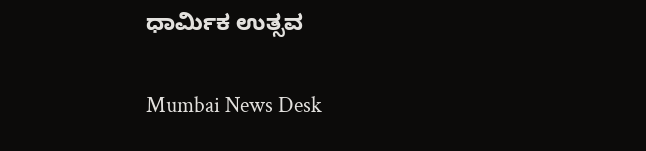ಧಾರ್ಮಿಕ ಉತ್ಸವ

Mumbai News Desk